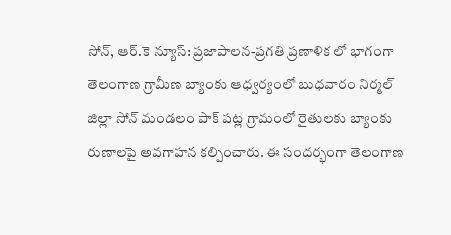సోన్, ఆర్.కె న్యూస్: ప్రజాపాలన-ప్రగతి ప్రణాళిక లో భాగంగా తెలంగాణ గ్రామీణ బ్యాంకు ఆధ్వర్యంలో బుధవారం నిర్మల్ జిల్లా సోన్ మండలం పాక్ పట్ల గ్రామంలో రైతులకు బ్యాంకు రుణాలపై అవగాహన కల్పించారు. ఈ సందర్భంగా తెలంగాణ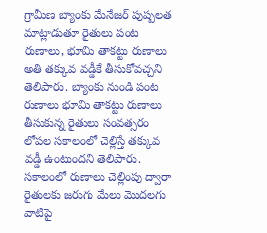గ్రామీణ బ్యాంకు మేనేజర్ పుష్పలత మాట్లాడుతూ రైతులు పంట రుణాలు, భూమి తాకట్టు రుణాలు అతి తక్కువ వడ్డీకే తీసుకోవచ్చని తెలిపారు. బ్యాంకు నుండి పంట రుణాలు భూమి తాకట్టు రుణాలు తీసుకున్న రైతులు సంవత్సరం లోపల సకాలంలో చెల్లిస్తే తక్కువ వడ్డీ ఉంటుందని తెలిపారు. సకాలంలో రుణాలు చెల్లింపు ద్వారా రైతులకు జరుగు మేలు మొదలగు వాటిపై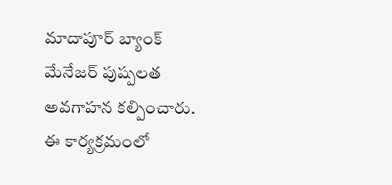మాదాపూర్ బ్యాంక్ మేనేజర్ పుష్పలత అవగాహన కల్పించారు. ఈ కార్యక్రమంలో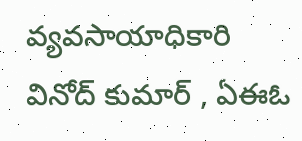వ్యవసాయాధికారి వినోద్ కుమార్ , ఏఈఓ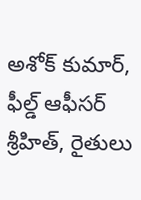అశోక్ కుమార్, ఫీల్డ్ ఆఫీసర్ శ్రీహిత్, రైతులు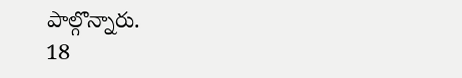పాల్గొన్నారు.
18